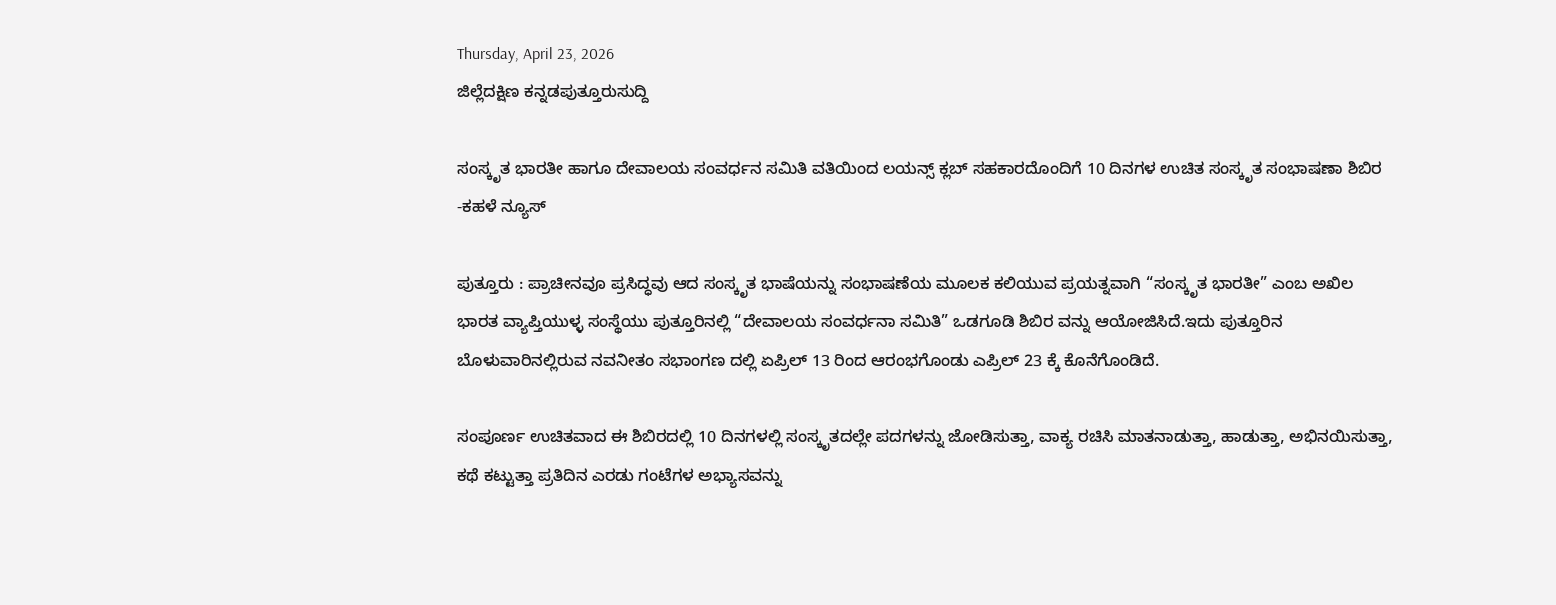Thursday, April 23, 2026
ಜಿಲ್ಲೆದಕ್ಷಿಣ ಕನ್ನಡಪುತ್ತೂರುಸುದ್ದಿ

ಸಂಸ್ಕೃತ ಭಾರತೀ ಹಾಗೂ ದೇವಾಲಯ ಸಂವರ್ಧನ ಸಮಿತಿ ವತಿಯಿಂದ ಲಯನ್ಸ್ ಕ್ಲಬ್ ಸಹಕಾರದೊಂದಿಗೆ 10 ದಿನಗಳ ಉಚಿತ ಸಂಸ್ಕೃತ ಸಂಭಾಷಣಾ ಶಿಬಿರ -ಕಹಳೆ ನ್ಯೂಸ್

ಪುತ್ತೂರು : ಪ್ರಾಚೀನವೂ ಪ್ರಸಿದ್ಧವು ಆದ ಸಂಸ್ಕೃತ ಭಾಷೆಯನ್ನು ಸಂಭಾಷಣೆಯ ಮೂಲಕ ಕಲಿಯುವ ಪ್ರಯತ್ನವಾಗಿ “ಸಂಸ್ಕೃತ ಭಾರತೀ” ಎಂಬ ಅಖಿಲ ಭಾರತ ವ್ಯಾಪ್ತಿಯುಳ್ಳ ಸಂಸ್ಥೆಯು ಪುತ್ತೂರಿನಲ್ಲಿ “ದೇವಾಲಯ ಸಂವರ್ಧನಾ ಸಮಿತಿ” ಒಡಗೂಡಿ ಶಿಬಿರ ವನ್ನು ಆಯೋಜಿಸಿದೆ.ಇದು ಪುತ್ತೂರಿನ ಬೊಳುವಾರಿನಲ್ಲಿರುವ ನವನೀತಂ ಸಭಾಂಗಣ ದಲ್ಲಿ ಏಪ್ರಿಲ್ 13 ರಿಂದ ಆರಂಭಗೊಂಡು ಎಪ್ರಿಲ್ 23 ಕ್ಕೆ ಕೊನೆಗೊಂಡಿದೆ.

ಸಂಪೂರ್ಣ ಉಚಿತವಾದ ಈ ಶಿಬಿರದಲ್ಲಿ 10 ದಿನಗಳಲ್ಲಿ ಸಂಸ್ಕೃತದಲ್ಲೇ ಪದಗಳನ್ನು ಜೋಡಿಸುತ್ತಾ, ವಾಕ್ಯ ರಚಿಸಿ ಮಾತನಾಡುತ್ತಾ, ಹಾಡುತ್ತಾ, ಅಭಿನಯಿಸುತ್ತಾ, ಕಥೆ ಕಟ್ಟುತ್ತಾ ಪ್ರತಿದಿನ ಎರಡು ಗಂಟೆಗಳ ಅಭ್ಯಾಸವನ್ನು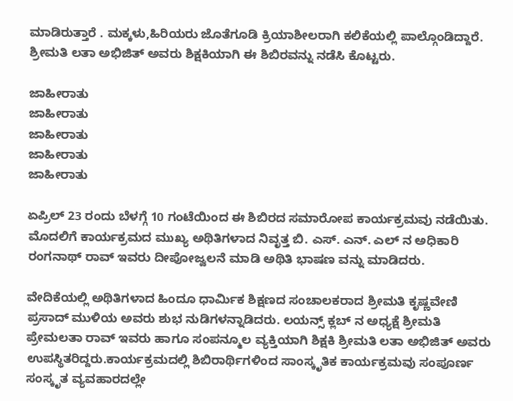ಮಾಡಿರುತ್ತಾರೆ . ಮಕ್ಕಳು,ಹಿರಿಯರು ಜೊತೆಗೂಡಿ ಕ್ರಿಯಾಶೀಲರಾಗಿ ಕಲಿಕೆಯಲ್ಲಿ ಪಾಲ್ಗೊಂಡಿದ್ದಾರೆ. ಶ್ರೀಮತಿ ಲತಾ ಅಭಿಜಿತ್ ಅವರು ಶಿಕ್ಷಕಿಯಾಗಿ ಈ ಶಿಬಿರವನ್ನು ನಡೆಸಿ ಕೊಟ್ಟರು.

ಜಾಹೀರಾತು
ಜಾಹೀರಾತು
ಜಾಹೀರಾತು
ಜಾಹೀರಾತು
ಜಾಹೀರಾತು

ಏಪ್ರಿಲ್ 23 ರಂದು ಬೆಳಗ್ಗೆ 10 ಗಂಟೆಯಿಂದ ಈ ಶಿಬಿರದ ಸಮಾರೋಪ ಕಾರ್ಯಕ್ರಮವು ನಡೆಯಿತು.
ಮೊದಲಿಗೆ ಕಾರ್ಯಕ್ರಮದ ಮುಖ್ಯ ಅಥಿತಿಗಳಾದ ನಿವೃತ್ತ ಬಿ. ಎಸ್. ಎನ್. ಎಲ್ ನ ಅಧಿಕಾರಿ ರಂಗನಾಥ್ ರಾವ್ ಇವರು ದೀಪೋಜ್ವಲನೆ ಮಾಡಿ ಅಥಿತಿ ಭಾಷಣ ವನ್ನು ಮಾಡಿದರು.

ವೇದಿಕೆಯಲ್ಲಿ ಅಥಿತಿಗಳಾದ ಹಿಂದೂ ಧಾರ್ಮಿಕ ಶಿಕ್ಷಣದ ಸಂಚಾಲಕರಾದ ಶ್ರೀಮತಿ ಕೃಷ್ಣವೇಣಿ ಪ್ರಸಾದ್ ಮುಳಿಯ ಅವರು ಶುಭ ನುಡಿಗಳನ್ನಾಡಿದರು. ಲಯನ್ಸ್ ಕ್ಲಬ್ ನ ಅಧ್ಯಕ್ಷೆ ಶ್ರೀಮತಿ ಪ್ರೇಮಲತಾ ರಾವ್ ಇವರು ಹಾಗೂ ಸಂಪನ್ಮೂಲ ವ್ಯಕ್ತಿಯಾಗಿ ಶಿಕ್ಷಕಿ ಶ್ರೀಮತಿ ಲತಾ ಅಭಿಜಿತ್ ಅವರು ಉಪಸ್ಥಿತರಿದ್ದರು.ಕಾರ್ಯಕ್ರಮದಲ್ಲಿ ಶಿಬಿರಾರ್ಥಿಗಳಿಂದ ಸಾಂಸ್ಕೃತಿಕ ಕಾರ್ಯಕ್ರಮವು ಸಂಪೂರ್ಣ ಸಂಸ್ಕೃತ ವ್ಯವಹಾರದಲ್ಲೇ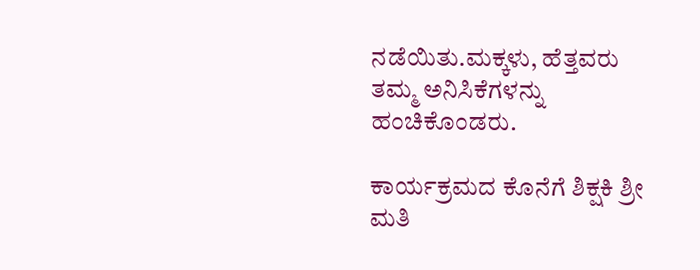ನಡೆಯಿತು.ಮಕ್ಕಳು, ಹೆತ್ತವರು ತಮ್ಮ ಅನಿಸಿಕೆಗಳನ್ನು ಹಂಚಿಕೊಂಡರು.

ಕಾರ್ಯಕ್ರಮದ ಕೊನೆಗೆ ಶಿಕ್ಷಕಿ ಶ್ರೀ ಮತಿ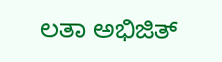ಲತಾ ಅಭಿಜಿತ್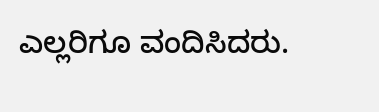ಎಲ್ಲರಿಗೂ ವಂದಿಸಿದರು.